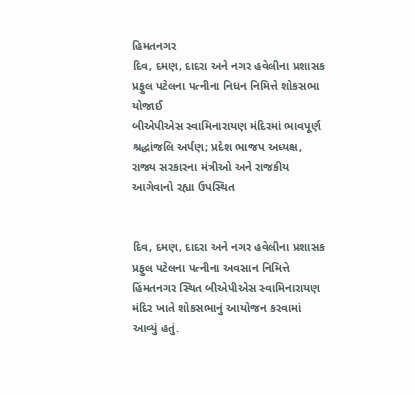હિમતનગર
દિવ, દમણ, દાદરા અને નગર હવેલીના પ્રશાસક પ્રફુલ પટેલના પત્નીના નિધન નિમિત્તે શોકસભા યોજાઈ
બીએપીએસ સ્વામિનારાયણ મંદિરમાં ભાવપૂર્ણ શ્રદ્ધાંજલિ અર્પણ; પ્રદેશ ભાજપ અધ્યક્ષ, રાજ્ય સરકારના મંત્રીઓ અને રાજકીય આગેવાનો રહ્યા ઉપસ્થિત


દિવ, દમણ, દાદરા અને નગર હવેલીના પ્રશાસક પ્રફુલ પટેલના પત્નીના અવસાન નિમિત્તે હિંમતનગર સ્થિત બીએપીએસ સ્વામિનારાયણ મંદિર ખાતે શોકસભાનું આયોજન કરવામાં આવ્યું હતું.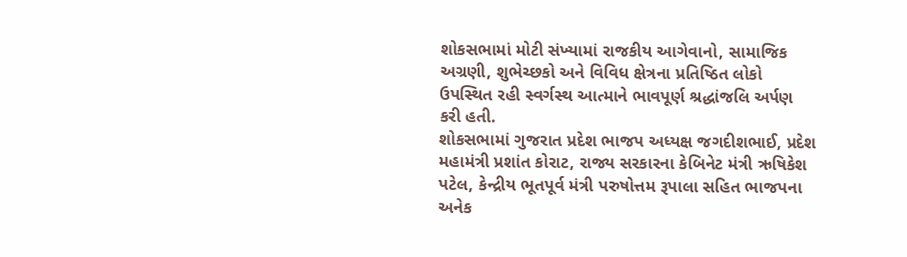શોકસભામાં મોટી સંખ્યામાં રાજકીય આગેવાનો, સામાજિક અગ્રણી, શુભેચ્છકો અને વિવિધ ક્ષેત્રના પ્રતિષ્ઠિત લોકો ઉપસ્થિત રહી સ્વર્ગસ્થ આત્માને ભાવપૂર્ણ શ્રદ્ધાંજલિ અર્પણ કરી હતી.
શોકસભામાં ગુજરાત પ્રદેશ ભાજપ અધ્યક્ષ જગદીશભાઈ, પ્રદેશ મહામંત્રી પ્રશાંત કોરાટ, રાજ્ય સરકારના કેબિનેટ મંત્રી ઋષિકેશ પટેલ, કેન્દ્રીય ભૂતપૂર્વ મંત્રી પરુષોત્તમ રૂપાલા સહિત ભાજપના અનેક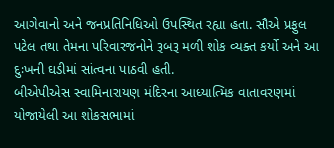આગેવાનો અને જનપ્રતિનિધિઓ ઉપસ્થિત રહ્યા હતા. સૌએ પ્રફુલ પટેલ તથા તેમના પરિવારજનોને રૂબરૂ મળી શોક વ્યક્ત કર્યો અને આ દુઃખની ઘડીમાં સાંત્વના પાઠવી હતી.
બીએપીએસ સ્વામિનારાયણ મંદિરના આધ્યાત્મિક વાતાવરણમાં યોજાયેલી આ શોકસભામાં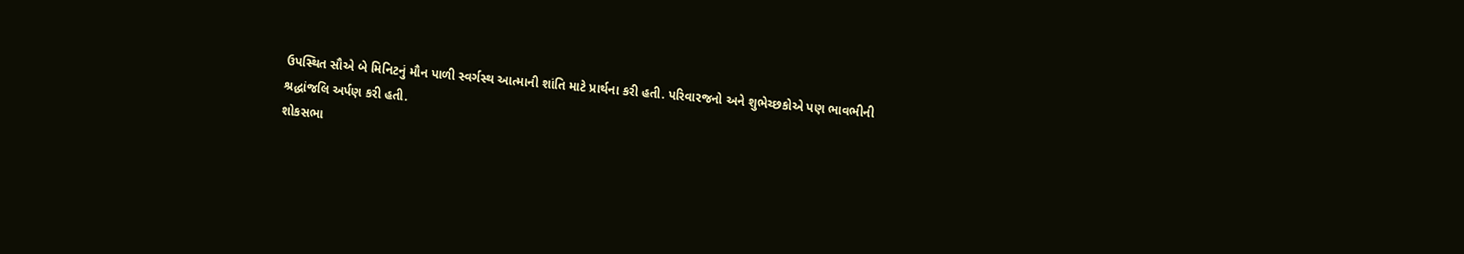ઉપસ્થિત સૌએ બે મિનિટનું મૌન પાળી સ્વર્ગસ્થ આત્માની શાંતિ માટે પ્રાર્થના કરી હતી. પરિવારજનો અને શુભેચ્છકોએ પણ ભાવભીની શ્રદ્ધાંજલિ અર્પણ કરી હતી.
શોકસભા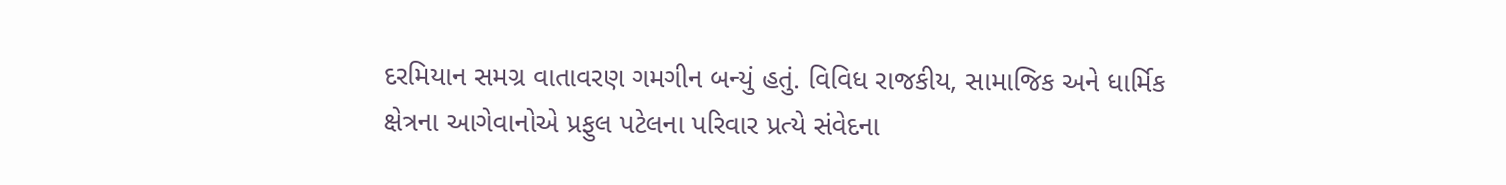દરમિયાન સમગ્ર વાતાવરણ ગમગીન બન્યું હતું. વિવિધ રાજકીય, સામાજિક અને ધાર્મિક ક્ષેત્રના આગેવાનોએ પ્રફુલ પટેલના પરિવાર પ્રત્યે સંવેદના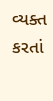વ્યક્ત કરતાં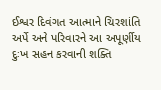ઈશ્વર દિવંગત આત્માને ચિરશાંતિ અર્પે અને પરિવારને આ અપૂર્ણીય દુઃખ સહન કરવાની શક્તિ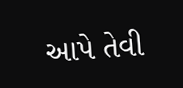આપે તેવી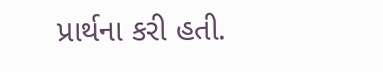પ્રાર્થના કરી હતી.